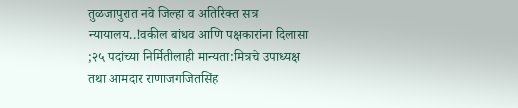तुळजापुरात नवे जिल्हा व अतिरिक्त सत्र न्यायालय..!वकील बांधव आणि पक्षकारांना दिलासा ;२५ पदांच्या निर्मितीलाही मान्यता:मित्रचे उपाध्यक्ष तथा आमदार राणाजगजितसिंह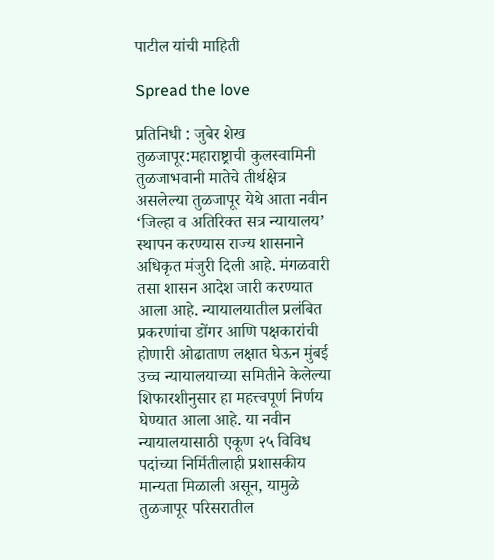पाटील यांची माहिती

Spread the love

प्रतिनिधी : जुबेर शेख
तुळजापूर:महाराष्ट्राची कुलस्वामिनी तुळजाभवानी मातेचे तीर्थक्षेत्र असलेल्या तुळजापूर येथे आता नवीन ‘जिल्हा व अतिरिक्त सत्र न्यायालय’ स्थापन करण्यास राज्य शासनाने अधिकृत मंजुरी दिली आहे. मंगळवारी तसा शासन आदेश जारी करण्यात आला आहे. न्यायालयातील प्रलंबित प्रकरणांचा डोंगर आणि पक्षकारांची होणारी ओढाताण लक्षात घेऊन मुंबई उच्च न्यायालयाच्या समितीने केलेल्या शिफारशीनुसार हा महत्त्वपूर्ण निर्णय घेण्यात आला आहे. या नवीन न्यायालयासाठी एकूण २५ विविध पदांच्या निर्मितीलाही प्रशासकीय मान्यता मिळाली असून, यामुळे तुळजापूर परिसरातील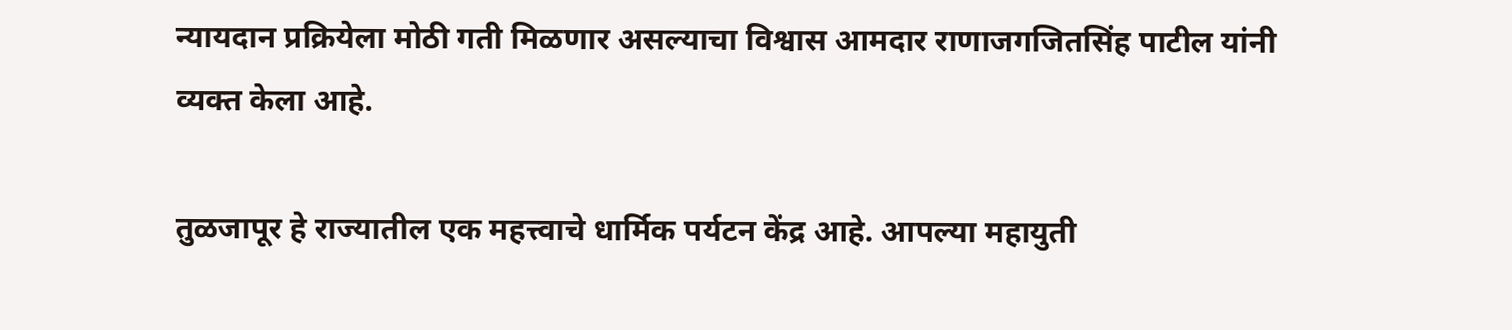न्यायदान प्रक्रियेला मोठी गती मिळणार असल्याचा विश्वास आमदार राणाजगजितसिंह पाटील यांनी व्यक्त केला आहे.

तुळजापूर हे राज्यातील एक महत्त्वाचे धार्मिक पर्यटन केंद्र आहे. आपल्या महायुती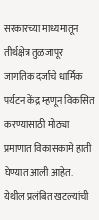सरकारच्या माध्यमातून तीर्थक्षेत्र तुळजापूर जागतिक दर्जाचे धार्मिक पर्यटन केंद्र म्हणून विकसित करण्यासाठी मोठ्या प्रमाणात विकासकामे हाती घेण्यात आली आहेत. येथील प्रलंबित खटल्यांची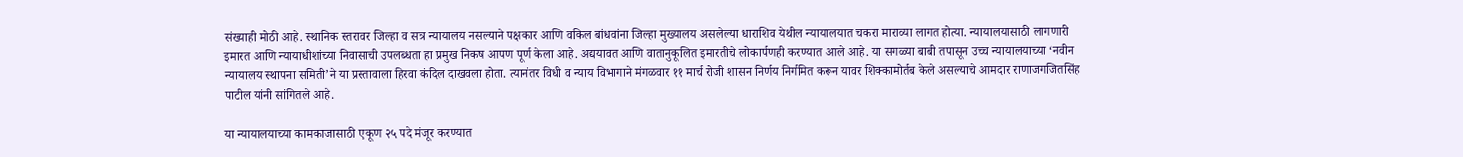संख्याही मोठी आहे. स्थानिक स्तरावर जिल्हा व सत्र न्यायालय नसल्याने पक्षकार आणि वकिल बांधवांना जिल्हा मुख्यालय असलेल्या धाराशिव येथील न्यायालयात चकरा माराव्या लागत होत्या. न्यायालयासाठी लागणारी इमारत आणि न्यायाधीशांच्या निवासाची उपलब्धता हा प्रमुख निकष आपण पूर्ण केला आहे. अद्ययावत आणि वातानुकूलित इमारतीचे लोकार्पणही करण्यात आले आहे. या सगळ्या बाबी तपासून उच्च न्यायालयाच्या ‘नवीन न्यायालय स्थापना समिती’ने या प्रस्तावाला हिरवा कंदिल दाखवला होता. त्यानंतर विधी व न्याय विभागाने मंगळवार ११ मार्च रोजी शासन निर्णय निर्गमित करून यावर शिक्कामोर्तब केले असल्याचे आमदार राणाजगजितसिंह पाटील यांनी सांगितले आहे.

या न्यायालयाच्या कामकाजासाठी एकूण २५ पदे मंजूर करण्यात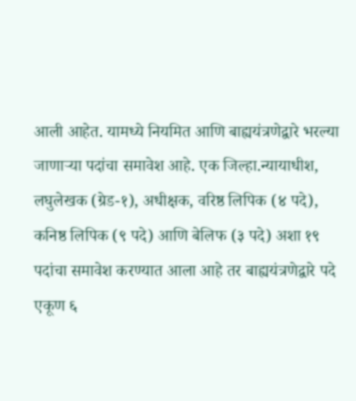आली आहेत. यामध्ये नियमित आणि बाह्ययंत्रणेद्वारे भरल्या जाणाऱ्या पदांचा समावेश आहे. एक जिल्हा.न्यायाधीश, लघुलेखक (ग्रेड-१), अधीक्षक, वरिष्ठ लिपिक (४ पदे), कनिष्ठ लिपिक (९ पदे) आणि बेलिफ (३ पदे) अशा १९ पदांचा समावेश करण्यात आला आहे तर बाह्ययंत्रणेद्वारे पदे एकूण ६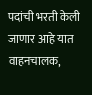पदांची भरती केली जाणार आहे यात वाहनचालक,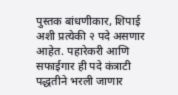पुस्तक बांधणीकार, शिपाई अशी प्रत्येकी २ पदे असणार आहेत. पहारेकरी आणि सफाईगार ही पदे कंत्राटी पद्धतीने भरली जाणार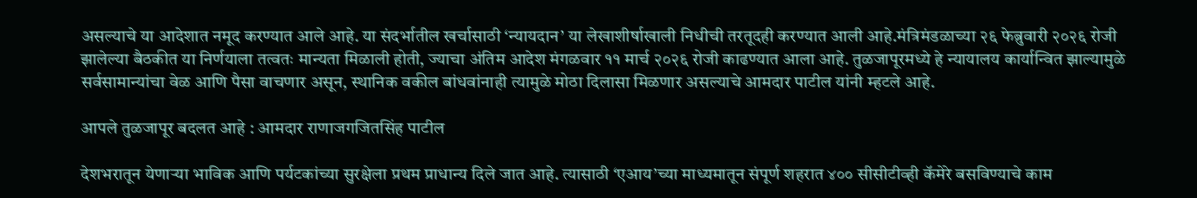असल्याचे या आदेशात नमूद करण्यात आले आहे. या संदर्भातील खर्चासाठी ‘न्यायदान’ या लेखाशीर्षाखाली निधीची तरतूदही करण्यात आली आहे.मंत्रिमंडळाच्या २६ फेब्रुवारी २०२६ रोजी झालेल्या बैठकीत या निर्णयाला तत्वतः मान्यता मिळाली होती, ज्याचा अंतिम आदेश मंगळवार ११ मार्च २०२६ रोजी काढण्यात आला आहे. तुळजापूरमध्ये हे न्यायालय कार्यान्वित झाल्यामुळे सर्वसामान्यांचा वेळ आणि पैसा वाचणार असून, स्थानिक वकील बांधवांनाही त्यामुळे मोठा दिलासा मिळणार असल्याचे आमदार पाटील यांनी म्हटले आहे.

आपले तुळजापूर बदलत आहे : आमदार राणाजगजितसिंह पाटील

देशभरातून येणाऱ्या भाविक आणि पर्यटकांच्या सुरक्षेला प्रथम प्राधान्य दिले जात आहे. त्यासाठी ‘एआय’च्या माध्यमातून संपूर्ण शहरात ४०० सीसीटीव्ही कॅमेरे बसविण्याचे काम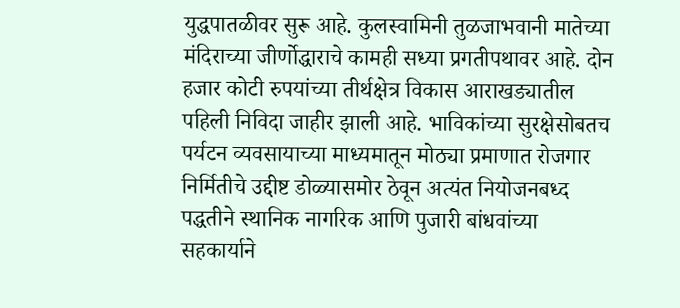युद्धपातळीवर सुरू आहे. कुलस्वामिनी तुळजाभवानी मातेच्या मंदिराच्या जीर्णोद्धाराचे कामही सध्या प्रगतीपथावर आहे. दोन हजार कोटी रुपयांच्या तीर्थक्षेत्र विकास आराखड्यातील पहिली निविदा जाहीर झाली आहे. भाविकांच्या सुरक्षेसोबतच पर्यटन व्यवसायाच्या माध्यमातून मोठ्या प्रमाणात रोजगार निर्मितीचे उद्दीष्ट डोळ्यासमोर ठेवून अत्यंत नियोजनबध्द पद्धतीने स्थानिक नागरिक आणि पुजारी बांधवांच्या सहकार्याने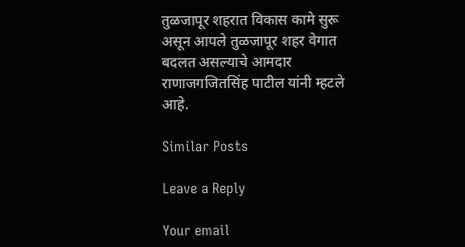तुळजापूर शहरात विकास कामे सुरू असून आपले तुळजापूर शहर वेगात बदलत असल्याचे आमदार राणाजगजितसिंह पाटील यांनी म्हटले आहे.

Similar Posts

Leave a Reply

Your email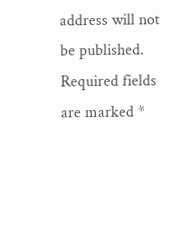address will not be published. Required fields are marked *